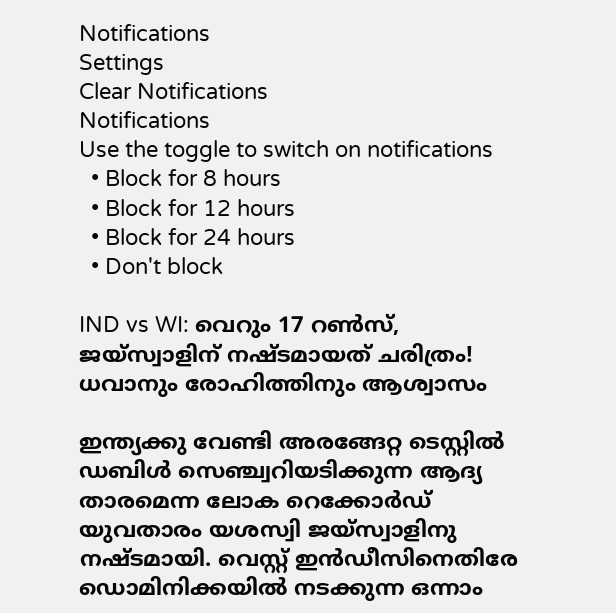Notifications
Settings
Clear Notifications
Notifications
Use the toggle to switch on notifications
  • Block for 8 hours
  • Block for 12 hours
  • Block for 24 hours
  • Don't block

IND vs WI: വെറും 17 റണ്‍സ്, ജയ്‌സ്വാളിന് നഷ്ടമായത് ചരിത്രം! ധവാനും രോഹിത്തിനും ആശ്വാസം

ഇന്ത്യക്കു വേണ്ടി അരങ്ങേറ്റ ടെസ്റ്റില്‍ ഡബിള്‍ സെഞ്ച്വറിയടിക്കുന്ന ആദ്യ താരമെന്ന ലോക റെക്കോര്‍ഡ് യുവതാരം യശസ്വി ജയ്‌സ്വാളിനു നഷ്ടമായി. വെസ്റ്റ് ഇന്‍ഡീസിനെതിരേ ഡൊമിനിക്കയില്‍ നടക്കുന്ന ഒന്നാം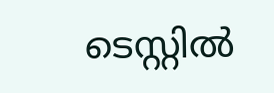ടെസ്റ്റില്‍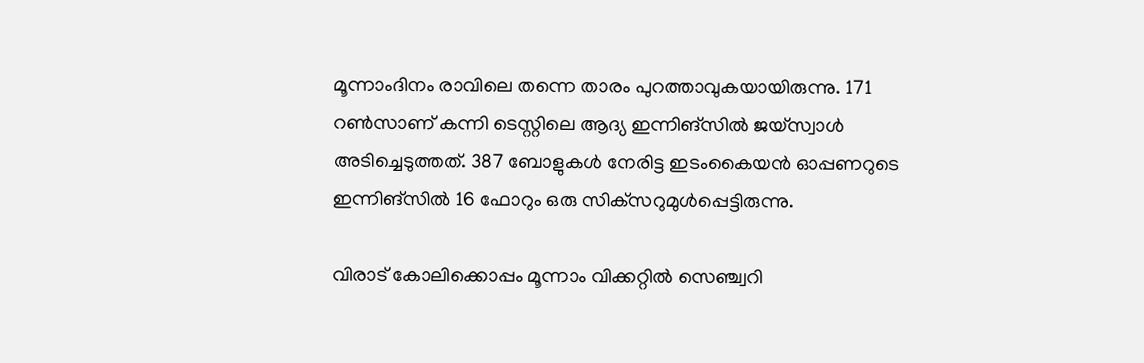മൂന്നാംദിനം രാവിലെ തന്നെ താരം പുറത്താവുകയായിരുന്നു. 171 റണ്‍സാണ് കന്നി ടെസ്റ്റിലെ ആദ്യ ഇന്നിങ്‌സില്‍ ജയ്‌സ്വാള്‍ അടിച്ചെടുത്തത്. 387 ബോളുകള്‍ നേരിട്ട ഇടംകൈയന്‍ ഓപ്പണറുടെ ഇന്നിങ്‌സില്‍ 16 ഫോറും ഒരു സിക്‌സറുമുള്‍പ്പെട്ടിരുന്നു.

വിരാട് കോലിക്കൊപ്പം മൂന്നാം വിക്കറ്റില്‍ സെഞ്ച്വറി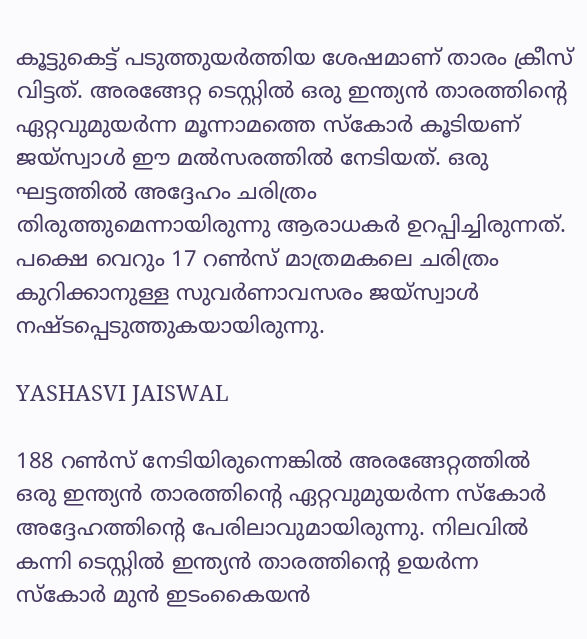കൂട്ടുകെട്ട് പടുത്തുയര്‍ത്തിയ ശേഷമാണ് താരം ക്രീസ് വിട്ടത്. അരങ്ങേറ്റ ടെസ്റ്റില്‍ ഒരു ഇന്ത്യന്‍ താരത്തിന്റെ ഏറ്റവുമുയര്‍ന്ന മൂന്നാമത്തെ സ്‌കോര്‍ കൂടിയണ് ജയ്‌സ്വാള്‍ ഈ മല്‍സരത്തില്‍ നേടിയത്. ഒരു ഘട്ടത്തില്‍ അദ്ദേഹം ചരിത്രം തിരുത്തുമെന്നായിരുന്നു ആരാധകര്‍ ഉറപ്പിച്ചിരുന്നത്. പക്ഷെ വെറും 17 റണ്‍സ് മാത്രമകലെ ചരിത്രം കുറിക്കാനുള്ള സുവര്‍ണാവസരം ജയ്‌സ്വാള്‍ നഷ്ടപ്പെടുത്തുകയായിരുന്നു.

YASHASVI JAISWAL

188 റണ്‍സ് നേടിയിരുന്നെങ്കില്‍ അരങ്ങേറ്റത്തില്‍ ഒരു ഇന്ത്യന്‍ താരത്തിന്റെ ഏറ്റവുമുയര്‍ന്ന സ്‌കോര്‍ അദ്ദേഹത്തിന്റെ പേരിലാവുമായിരുന്നു. നിലവില്‍ കന്നി ടെസ്റ്റില്‍ ഇന്ത്യന്‍ താരത്തിന്റെ ഉയര്‍ന്ന സ്‌കോര്‍ മുന്‍ ഇടംകൈയന്‍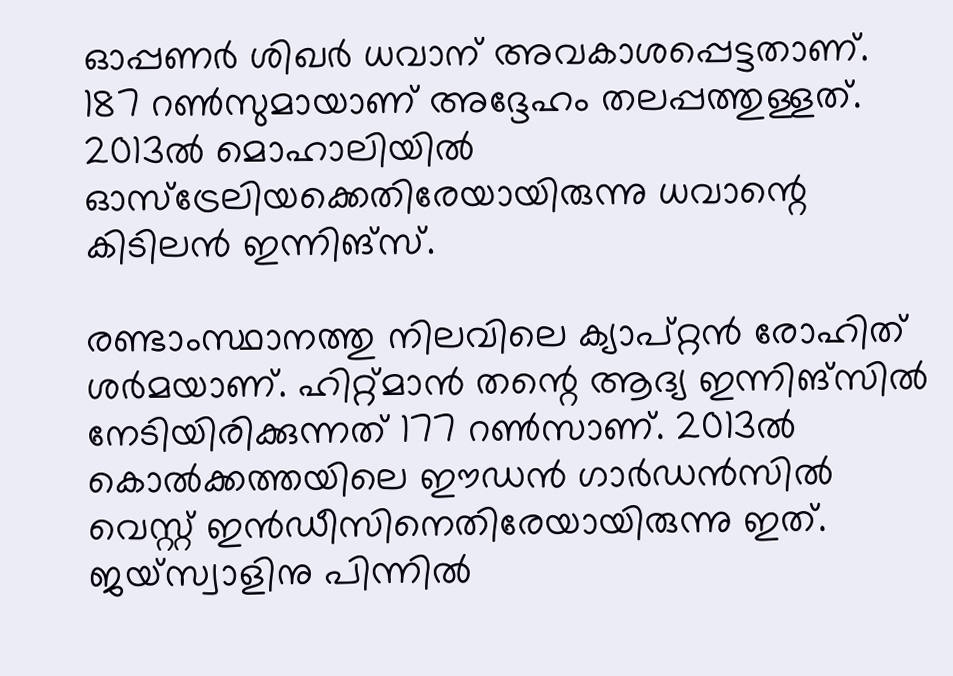ഓപ്പണര്‍ ശിഖര്‍ ധവാന് അവകാശപ്പെട്ടതാണ്. 187 റണ്‍സുമായാണ് അദ്ദേഹം തലപ്പത്തുള്ളത്. 2013ല്‍ മൊഹാലിയില്‍ ഓസ്‌ട്രേലിയക്കെതിരേയായിരുന്നു ധവാന്റെ കിടിലന്‍ ഇന്നിങ്‌സ്.

രണ്ടാംസ്ഥാനത്തു നിലവിലെ ക്യാപ്റ്റന്‍ രോഹിത് ശര്‍മയാണ്. ഹിറ്റ്മാന്‍ തന്റെ ആദ്യ ഇന്നിങ്‌സില്‍ നേടിയിരിക്കുന്നത് 177 റണ്‍സാണ്. 2013ല്‍ കൊല്‍ക്കത്തയിലെ ഈഡന്‍ ഗാര്‍ഡന്‍സില്‍ വെസ്റ്റ് ഇന്‍ഡീസിനെതിരേയായിരുന്നു ഇത്. ജയ്‌സ്വാളിനു പിന്നില്‍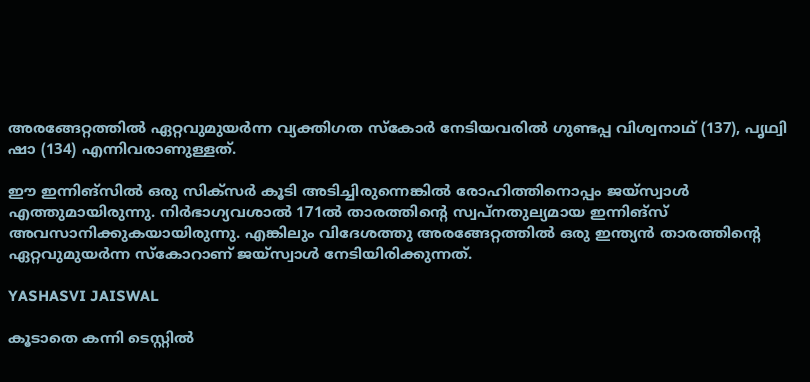അരങ്ങേറ്റത്തില്‍ ഏറ്റവുമുയര്‍ന്ന വ്യക്തിഗത സ്‌കോര്‍ നേടിയവരില്‍ ഗുണ്ടപ്പ വിശ്വനാഥ് (137), പൃഥ്വി ഷാ (134) എന്നിവരാണുള്ളത്.

ഈ ഇന്നിങ്സില്‍ ഒരു സിക്‌സര്‍ കൂടി അടിച്ചിരുന്നെങ്കില്‍ രോഹിത്തിനൊപ്പം ജയ്‌സ്വാള്‍ എത്തുമായിരുന്നു. നിര്‍ഭാഗ്യവശാല്‍ 171ല്‍ താരത്തിന്റെ സ്വപ്‌നതുല്യമായ ഇന്നിങ്‌സ് അവസാനിക്കുകയായിരുന്നു. എങ്കിലും വിദേശത്തു അരങ്ങേറ്റത്തില്‍ ഒരു ഇന്ത്യന്‍ താരത്തിന്റെ ഏറ്റവുമുയര്‍ന്ന സ്‌കോറാണ് ജയ്‌സ്വാള്‍ നേടിയിരിക്കുന്നത്.

YASHASVI JAISWAL

കൂടാതെ കന്നി ടെസ്റ്റില്‍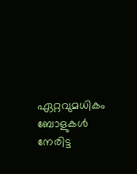ഏറ്റവുമധികം ബോളുകള്‍ നേരിട്ട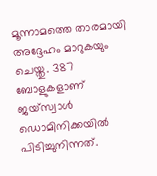മൂന്നാമത്തെ താരമായി അദ്ദേഹം മാറുകയും ചെയ്തു. 387 ബോളുകളാണ് ജയ്‌സ്വാള്‍ ഡൊമിനിക്കയില്‍ പിടിച്ചുനിന്നത്.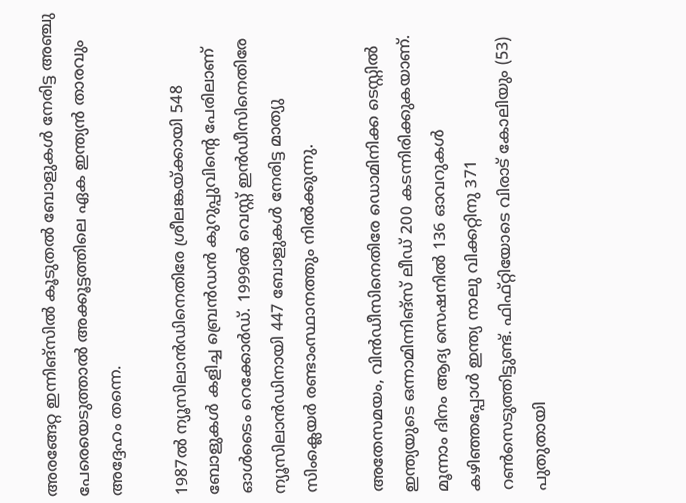അരങ്ങേറ്റ ഇന്നിങ്‌സില്‍ കൂടുതല്‍ ബോളുകള്‍ നേരിട്ട അഞ്ചു പേരെയെടുത്താല്‍ അക്കൂട്ടത്തിലെ ഏക ഇന്ത്യന്‍ താരവും അദ്ദേഹം തന്നെ.

1987ല്‍ ന്യൂസിലാന്‍ഡിനെതിരേ ശ്രീലങ്കയ്ക്കായി 548 ബോളുകള്‍ കളിച്ച ബ്രെന്‍ഡന്‍ കുറുപ്പുവിന്റെ പേരിലാണ് ഓള്‍ടൈം റെക്കോര്‍ഡ്. 1999ല്‍ വെസ്റ്റ് ഇന്‍ഡീസിനെതിരേ ന്യൂസിലാന്‍ഡിനായി 447 ബോളുകള്‍ നേരിട്ട മാത്യു സിംക്ലെയര്‍ രണ്ടാംസ്ഥാനത്തും നില്‍ക്കുന്നു.

അതേസമയം, വിന്‍ഡീസിനെതിരേ ഡൊമിനിക്ക ടെസ്റ്റില്‍ ഇന്ത്യയുടെ ഒന്നാമിന്നിങ്‌സ് ലീഡ് 200 കടന്നിരിക്കുകയാണ്. മൂന്നാം ദിനം ആദ്യ സെഷനില്‍ 136 ഓവറുകള്‍ കഴിഞ്ഞപ്പോള്‍ ഇന്ത്യ നാലു വിക്കറ്റിനു 371 റണ്‍സെടുത്തിട്ടുണ്ട്. ഫിഫ്റ്റിയോടെ വിരാട് കോലിയും (53) പുതുതായി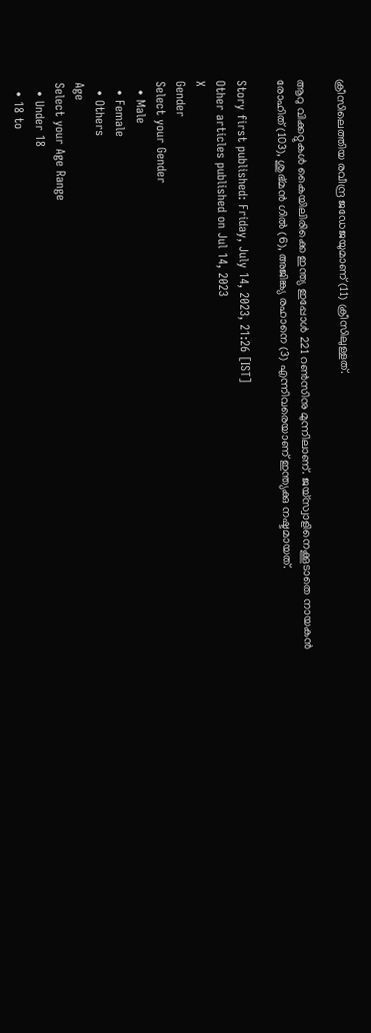ക്രീസിലെത്തിയ രവീന്ദ്ര ജഡേജയുമാണ് (11) ക്രീസിലുള്ളത്.

ആറു വിക്കറ്റുകള്‍ കൈയിലിരിക്കെ ഇന്ത്യ ഇപ്പോള്‍ 221 റണ്‍സിനു മുന്നിലാണ്. ജയ്‌സ്വാളിനെക്കൂടാതെ നായകന്‍ രോഹിത് (103), ശുഭ്മന്‍ ഗില്‍ (6), അജിങ്ക്യ രഹാനെ (3) എന്നിവരെയാണ് ഇന്ത്യക്കു നഷ്ടമായത്.

Story first published: Friday, July 14, 2023, 21:26 [IST]
Other articles published on Jul 14, 2023
X
Gender
Select your Gender
  • Male
  • Female
  • Others
Age
Select your Age Range
  • Under 18
  • 18 to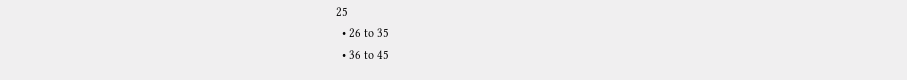25
  • 26 to 35
  • 36 to 45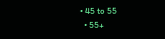• 45 to 55
  • 55+